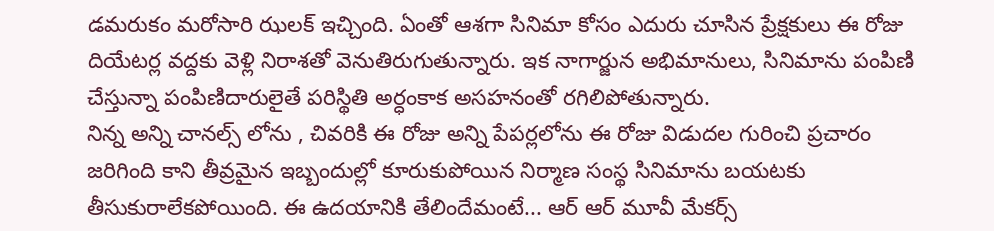డమరుకం మరోసారి ఝలక్ ఇచ్చింది. ఏంతో ఆశగా సినిమా కోసం ఎదురు చూసిన ప్రేక్షకులు ఈ రోజు దియేటర్ల వద్దకు వెళ్లి నిరాశతో వెనుతిరుగుతున్నారు. ఇక నాగార్జున అభిమానులు, సినిమాను పంపిణి చేస్తున్నా పంపిణిదారులైతే పరిస్థితి అర్ధంకాక అసహనంతో రగిలిపోతున్నారు.
నిన్న అన్ని చానల్స్ లోను , చివరికి ఈ రోజు అన్ని పేపర్లలోను ఈ రోజు విడుదల గురించి ప్రచారం జరిగింది కాని తీవ్రమైన ఇబ్బందుల్లో కూరుకుపోయిన నిర్మాణ సంస్థ సినిమాను బయటకు తీసుకురాలేకపోయింది. ఈ ఉదయానికి తేలిందేమంటే... ఆర్ ఆర్ మూవీ మేకర్స్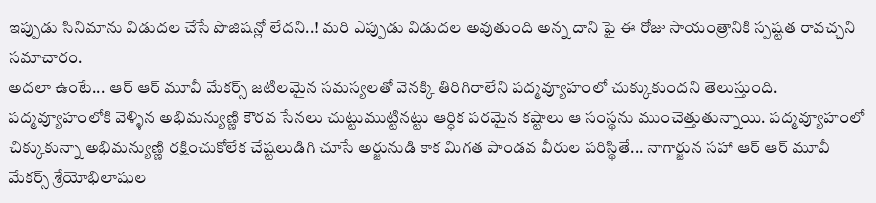ఇప్పుడు సినిమాను విడుదల చేసే పొజిషన్లో లేదని..! మరి ఎప్పుడు విడుదల అవుతుంది అన్న దాని ఫై ఈ రోజు సాయంత్రానికి స్పష్టత రావచ్చని సమాచారం.
అదలా ఉంటే... ఆర్ ఆర్ మూవీ మేకర్స్ జటిలమైన సమస్యలతో వెనక్కి తిరిగిరాలేని పద్మవ్యూహంలో చుక్కుకుందని తెలుస్తుంది. పద్మవ్యూహంలోకి వెళ్ళిన అభిమన్యుణ్ణి కౌరవ సేనలు చుట్టుముట్టినట్టు ఆర్ధిక పరమైన కష్టాలు ఆ సంస్థను ముంచెత్తుతున్నాయి. పద్మవ్యూహంలో చిక్కుకున్నా అభిమన్యుణ్ణి రక్షించుకోలేక చేష్టలుడిగి చూసే అర్జునుడి కాక మిగత పాండవ వీరుల పరిస్థితే... నాగార్జున సహా ఆర్ ఆర్ మూవీ మేకర్స్ శ్రేయోభిలాషుల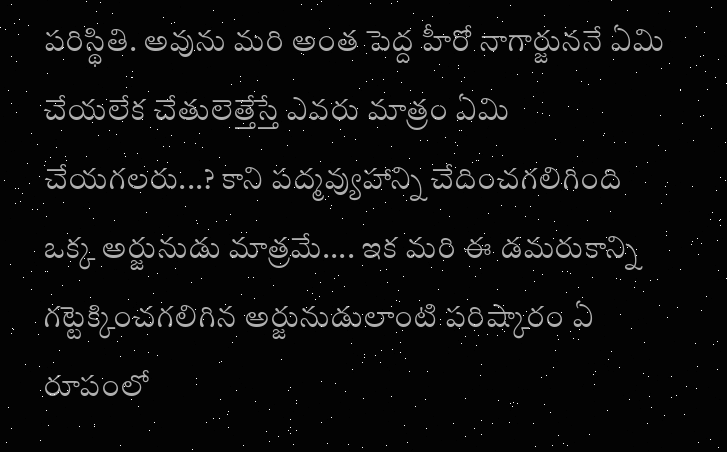పరిస్థితి. అవును మరి అంత పెద్ద హీరో నాగార్జుననే ఏమి చేయలేక చేతులెత్తేస్తే ఎవరు మాత్రం ఏమి చేయగలరు...? కాని పద్మవ్యుహాన్ని చేదించగలిగింది ఒక్క అర్జునుడు మాత్రమే.... ఇక మరి ఈ డమరుకాన్ని గట్టెక్కించగలిగిన అర్జునుడులాంటి పరిష్కారం ఏ రూపంలో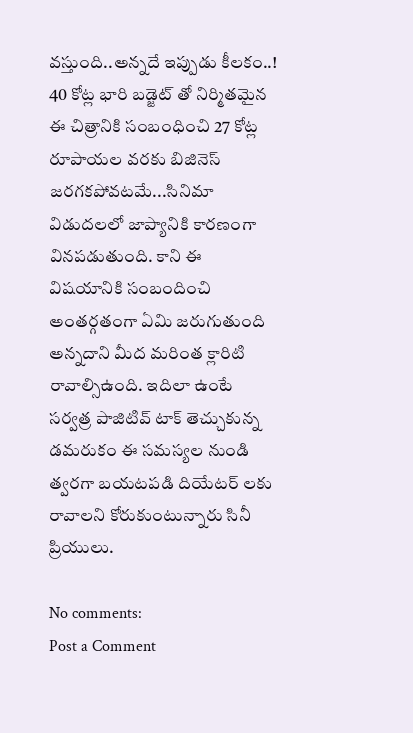వస్తుంది..అన్నదే ఇప్పుడు కీలకం..!
40 కోట్ల భారి బడ్జెట్ తో నిర్మితమైన ఈ చిత్రానికి సంబంధించి 27 కోట్ల రూపాయల వరకు బిజినెస్ జరగకపోవటమే...సినిమా విడుదలలో జాప్యానికి కారణంగా వినపడుతుంది. కాని ఈ విషయానికి సంబందించి అంతర్గతంగా ఏమి జరుగుతుంది అన్నదాని మీద మరింత క్లారిటి రావాల్సిఉంది. ఇదిలా ఉంటే సర్వత్ర పాజిటివ్ టాక్ తెచ్చుకున్న డమరుకం ఈ సమస్యల నుండి త్వరగా బయటపడి దియేటర్ లకు రావాలని కోరుకుంటున్నారు సినీ ప్రియులు.

No comments:
Post a Comment